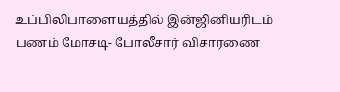உப்பிலிபாளையத்தில் இன்ஜினியரிடம் பணம் மோசடி- போலீசார் விசாரணை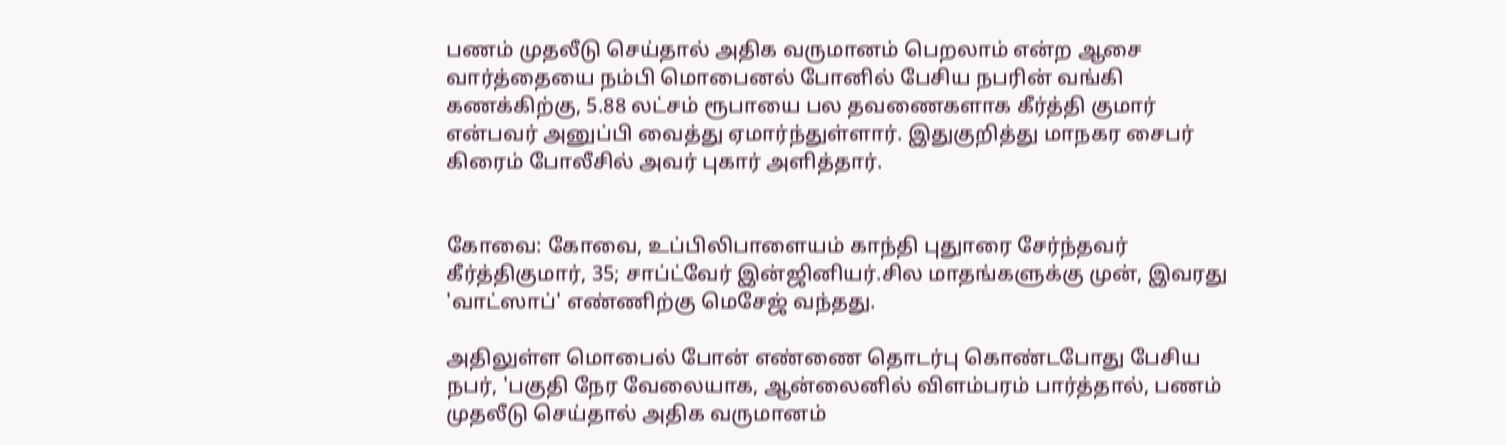பணம் முதலீடு செய்தால் அதிக வருமானம் பெறலாம் என்ற ஆசை வார்த்தையை நம்பி மொபைனல் போனில் பேசிய நபரின் வங்கி கணக்கிற்கு, 5.88 லட்சம் ரூபாயை பல தவணைகளாக கீர்த்தி குமார் என்பவர் அனுப்பி வைத்து ஏமார்ந்துள்ளார். இதுகுறித்து மாநகர சைபர் கிரைம் போலீசில் அவர் புகார் அளித்தார்.


கோவை: கோவை, உப்பிலிபாளையம் காந்தி புதுாரை சேர்ந்தவர் கீர்த்திகுமார், 35; சாப்ட்வேர் இன்ஜினியர்.சில மாதங்களுக்கு முன், இவரது 'வாட்ஸாப்' எண்ணிற்கு மெசேஜ் வந்தது.

அதிலுள்ள மொபைல் போன் எண்ணை தொடர்பு கொண்டபோது பேசிய நபர், 'பகுதி நேர வேலையாக, ஆன்லைனில் விளம்பரம் பார்த்தால், பணம் முதலீடு செய்தால் அதிக வருமானம்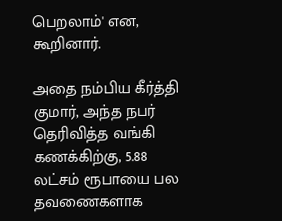பெறலாம்' என, கூறினார்.

அதை நம்பிய கீர்த்தி குமார், அந்த நபர் தெரிவித்த வங்கி கணக்கிற்கு, 5.88 லட்சம் ரூபாயை பல தவணைகளாக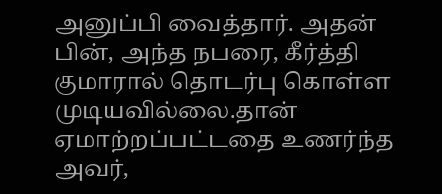அனுப்பி வைத்தார். அதன் பின், அந்த நபரை, கீர்த்தி குமாரால் தொடர்பு கொள்ள முடியவில்லை.தான் ஏமாற்றப்பட்டதை உணர்ந்த அவர்,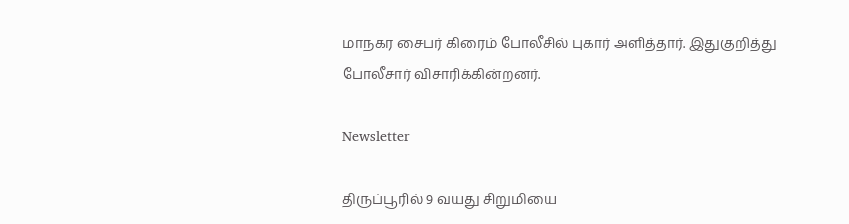மாநகர சைபர் கிரைம் போலீசில் புகார் அளித்தார். இதுகுறித்து போலீசார் விசாரிக்கின்றனர்.

Newsletter

திருப்பூரில் 9 வயது சிறுமியை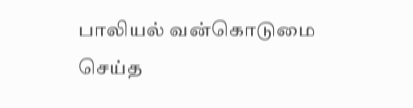பாலியல் வன்கொடுமை செய்த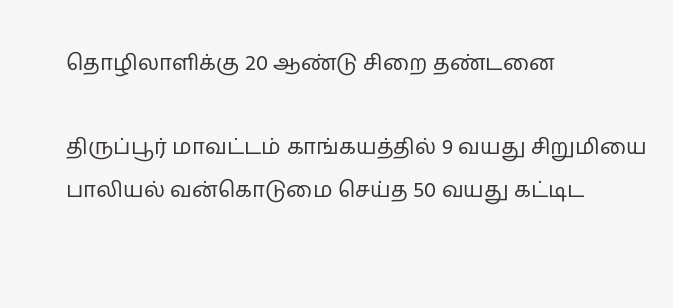தொழிலாளிக்கு 20 ஆண்டு சிறை தண்டனை

திருப்பூர் மாவட்டம் காங்கயத்தில் 9 வயது சிறுமியை பாலியல் வன்கொடுமை செய்த 50 வயது கட்டிட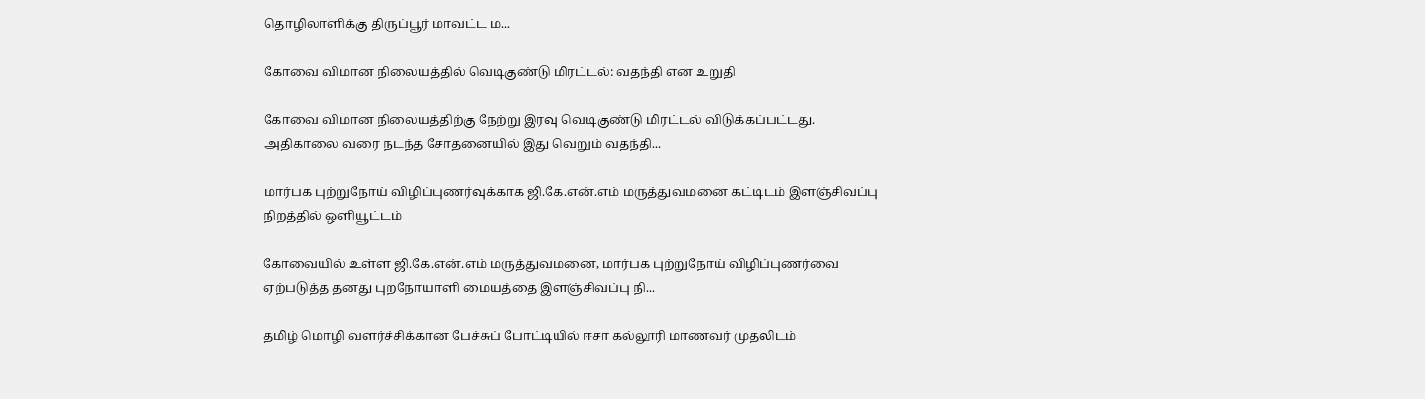தொழிலாளிக்கு திருப்பூர் மாவட்ட ம...

கோவை விமான நிலையத்தில் வெடிகுண்டு மிரட்டல்: வதந்தி என உறுதி

கோவை விமான நிலையத்திற்கு நேற்று இரவு வெடிகுண்டு மிரட்டல் விடுக்கப்பட்டது. அதிகாலை வரை நடந்த சோதனையில் இது வெறும் வதந்தி...

மார்பக புற்றுநோய் விழிப்புணர்வுக்காக ஜி.கே.என்.எம் மருத்துவமனை கட்டிடம் இளஞ்சிவப்பு நிறத்தில் ஒளியூட்டம்

கோவையில் உள்ள ஜி.கே.என்.எம் மருத்துவமனை, மார்பக புற்றுநோய் விழிப்புணர்வை ஏற்படுத்த தனது புறநோயாளி மையத்தை இளஞ்சிவப்பு நி...

தமிழ் மொழி வளர்ச்சிக்கான பேச்சுப் போட்டியில் ஈசா கல்லூரி மாணவர் முதலிடம்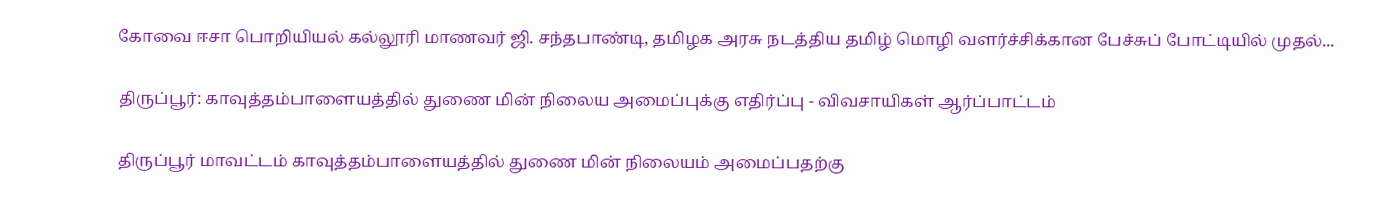கோவை ஈசா பொறியியல் கல்லூரி மாணவர் ஜி. சந்தபாண்டி, தமிழக அரசு நடத்திய தமிழ் மொழி வளர்ச்சிக்கான பேச்சுப் போட்டியில் முதல்...

திருப்பூர்: காவுத்தம்பாளையத்தில் துணை மின் நிலைய அமைப்புக்கு எதிர்ப்பு - விவசாயிகள் ஆர்ப்பாட்டம்

திருப்பூர் மாவட்டம் காவுத்தம்பாளையத்தில் துணை மின் நிலையம் அமைப்பதற்கு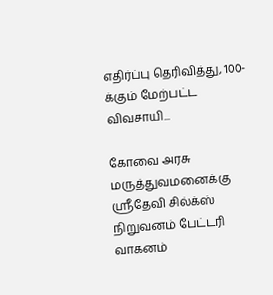எதிர்ப்பு தெரிவித்து, 100-க்கும் மேற்பட்ட விவசாயி...

கோவை அரசு மருத்துவமனைக்கு ஸ்ரீதேவி சில்க்ஸ் நிறுவனம் பேட்டரி வாகனம்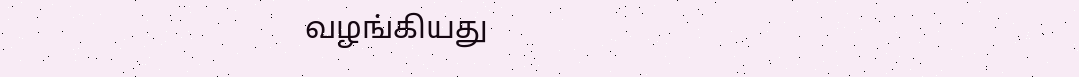வழங்கியது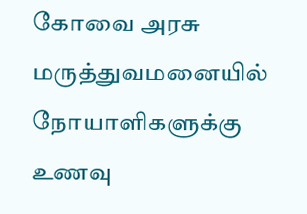கோவை அரசு மருத்துவமனையில் நோயாளிகளுக்கு உணவு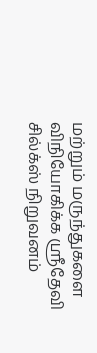மற்றும் மருந்துகளை விநியோகிக்க ஸ்ரீதேவி சில்க்ஸ் நிறுவனம்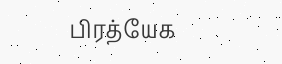பிரத்யேக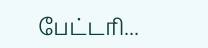பேட்டரி...